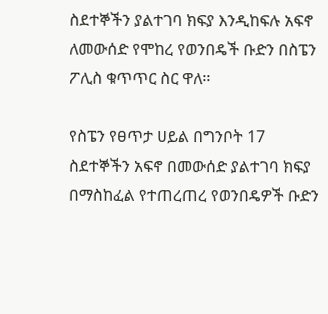ስደተኞችን ያልተገባ ክፍያ እንዲከፍሉ አፍኖ ለመውሰድ የሞከረ የወንበዴች ቡድን በስፔን ፖሊስ ቁጥጥር ስር ዋለ፡፡

የስፔን የፀጥታ ሀይል በግንቦት 17 ስደተኞችን አፍኖ በመውሰድ ያልተገባ ክፍያ በማስከፈል የተጠረጠረ የወንበዴዎች ቡድን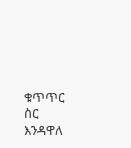ቁጥጥር ስር እንዳዋለ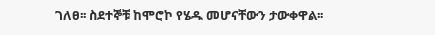ገለፀ፡፡ ስደተኞቹ ከሞሮኮ የሄዱ መሆናቸውን ታውቀዋል፡፡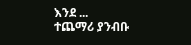እንደ ...
ተጨማሪ ያንብቡ